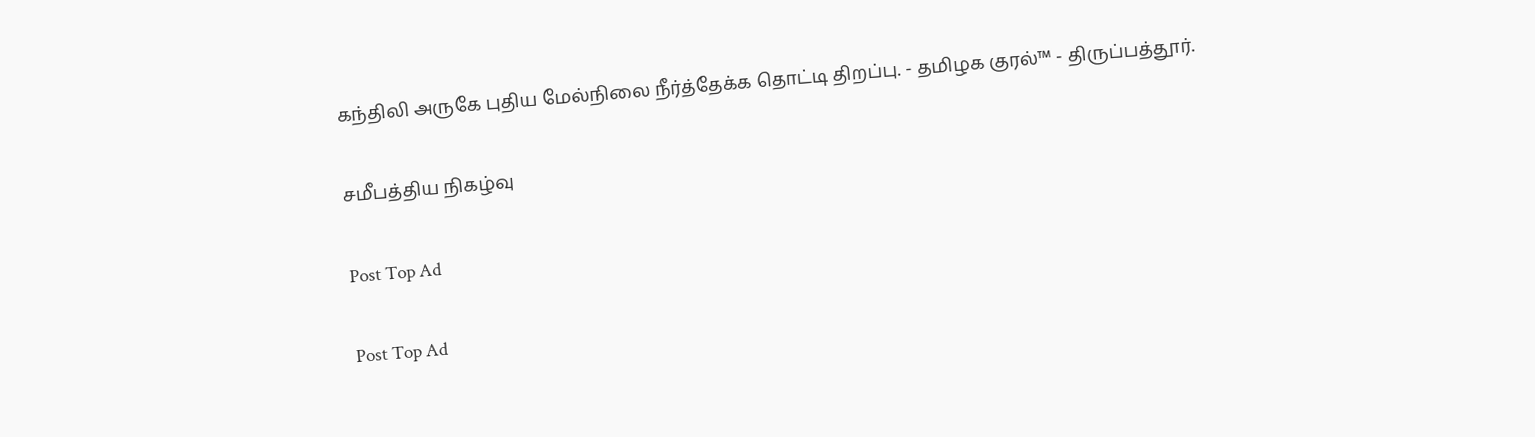கந்திலி அருகே புதிய மேல்நிலை நீர்த்தேக்க தொட்டி திறப்பு. - தமிழக குரல்™ - திருப்பத்தூர்.

சமீபத்திய நிகழ்வு

Post Top Ad

Post Top Ad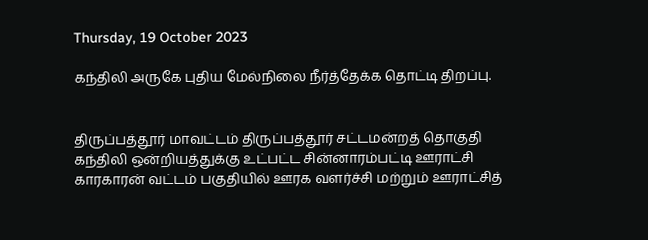Thursday, 19 October 2023

கந்திலி அருகே புதிய மேல்நிலை நீர்த்தேக்க தொட்டி திறப்பு.


திருப்பத்தூர் மாவட்டம் திருப்பத்தூர் சட்டமன்றத் தொகுதி கந்திலி ஒன்றியத்துக்கு உட்பட்ட சின்னாரம்பட்டி ஊராட்சி காரகாரன் வட்டம் பகுதியில் ஊரக வளர்ச்சி மற்றும் ஊராட்சித்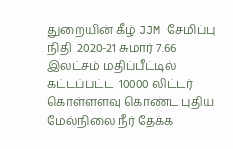துறையின் கீழ் JJM சேமிப்பு நிதி  2020-21 சுமார் 7.66 இலட்சம் மதிப்பீட்டில் கட்டப்பட்ட  10000 லிட்டர் கொள்ளளவு கொண்ட புதிய மேல்நிலை நீர் தேக்க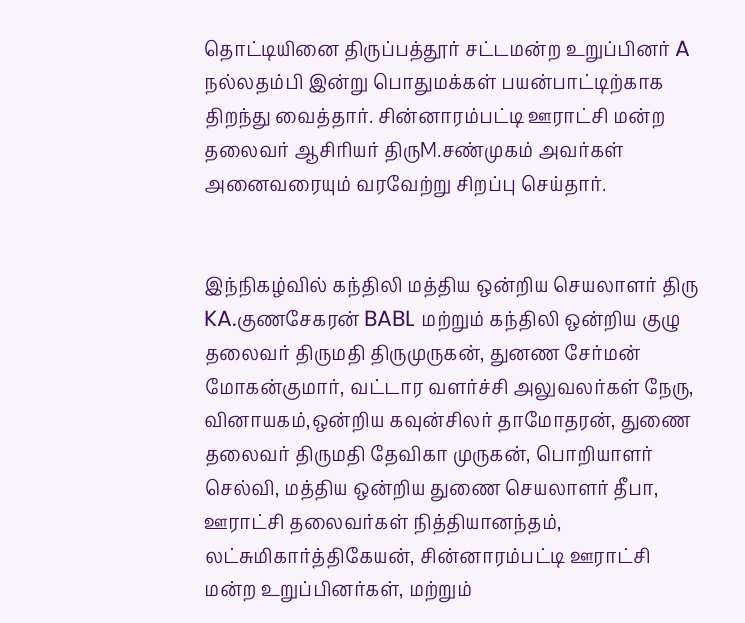தொட்டியினை திருப்பத்தூர் சட்டமன்ற உறுப்பினர் A நல்லதம்பி இன்று பொதுமக்கள் பயன்பாட்டிற்காக திறந்து வைத்தார். சின்னாரம்பட்டி ஊராட்சி மன்ற தலைவர் ஆசிரியர் திருM.சண்முகம் அவர்கள் அனைவரையும் வரவேற்று சிறப்பு செய்தார்.


இந்நிகழ்வில் கந்திலி மத்திய ஒன்றிய செயலாளர் திரு KA.குணசேகரன் BABL மற்றும் கந்திலி ஒன்றிய குழு தலைவர் திருமதி திருமுருகன், துனண சேர்மன் மோகன்குமார், வட்டார வளர்ச்சி அலுவலர்கள் நேரு, வினாயகம்,ஒன்றிய கவுன்சிலர் தாமோதரன், துணை தலைவர் திருமதி தேவிகா முருகன், பொறியாளர் செல்வி, மத்திய ஒன்றிய துணை செயலாளர் தீபா, ஊராட்சி தலைவர்கள் நித்தியானந்தம், லட்சுமிகார்த்திகேயன், சின்னாரம்பட்டி ஊராட்சி மன்ற உறுப்பினர்கள், மற்றும்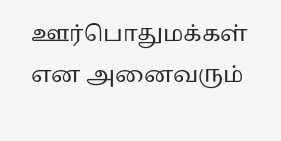ஊர்பொதுமக்கள் என அனைவரும்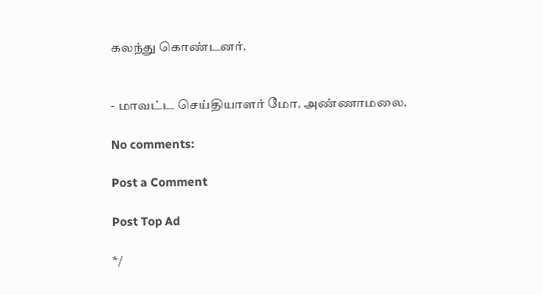கலந்து கொண்டனர்.


- மாவட்ட செய்தியாளர் மோ. அண்ணாமலை.

No comments:

Post a Comment

Post Top Ad

*/